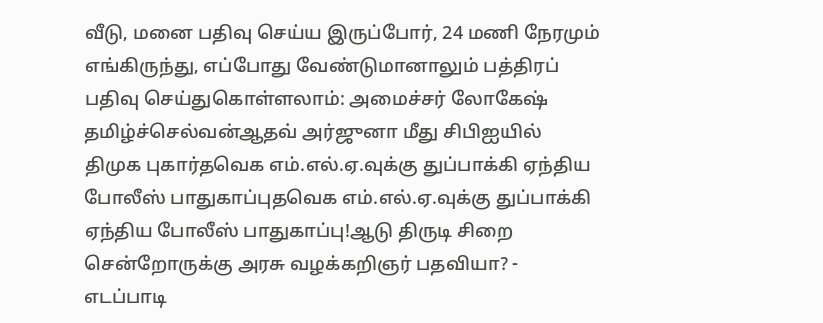வீடு, மனை பதிவு செய்ய இருப்போர், 24 மணி நேரமும் எங்கிருந்து, எப்போது வேண்டுமானாலும் பத்திரப் பதிவு செய்துகொள்ளலாம்: அமைச்சர் லோகேஷ் தமிழ்ச்செல்வன்ஆதவ் அர்ஜுனா மீது சிபிஐயில் திமுக புகார்தவெக எம்.எல்.ஏ.வுக்கு துப்பாக்கி ஏந்திய போலீஸ் பாதுகாப்புதவெக எம்.எல்.ஏ.வுக்கு துப்பாக்கி ஏந்திய போலீஸ் பாதுகாப்பு!ஆடு திருடி சிறை சென்றோருக்கு அரசு வழக்கறிஞர் பதவியா? - எடப்பாடி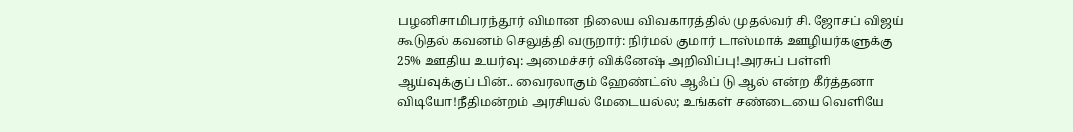பழனிசாமிபரந்தூர் விமான நிலைய விவகாரத்தில் முதல்வர் சி. ஜோசப் விஜய் கூடுதல் கவனம் செலுத்தி வருறார்: நிர்மல் குமார் டாஸ்மாக் ஊழியர்களுக்கு 25% ஊதிய உயர்வு: அமைச்சர் விக்னேஷ் அறிவிப்பு!அரசுப் பள்ளி ஆய்வுக்குப் பின்.. வைரலாகும் ஹேண்ட்ஸ் ஆஃப் டு ஆல் என்ற கீர்த்தனா விடியோ!நீதிமன்றம் அரசியல் மேடையல்ல; உங்கள் சண்டையை வெளியே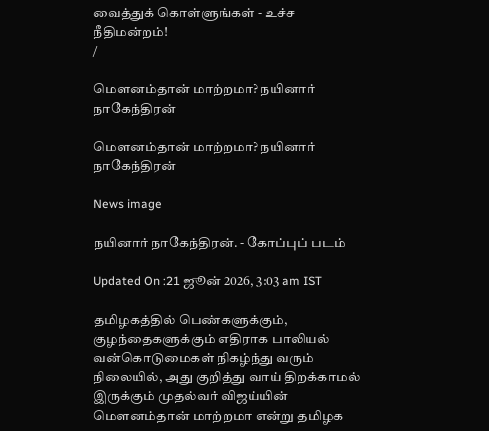வைத்துக் கொள்ளுங்கள் - உச்ச நீதிமன்றம்!
/

மெளனம்தான் மாற்றமா? நயினார் நாகேந்திரன்

மெளனம்தான் மாற்றமா? நயினார் நாகேந்திரன்

News image

நயினார் நாகேந்திரன். - கோப்புப் படம்

Updated On :21 ஜூன் 2026, 3:03 am IST

தமிழகத்தில் பெண்களுக்கும், குழந்தைகளுக்கும் எதிராக பாலியல் வன்கொடுமைகள் நிகழ்ந்து வரும் நிலையில், அது குறித்து வாய் திறக்காமல் இருக்கும் முதல்வர் விஜய்யின் மெளனம்தான் மாற்றமா என்று தமிழக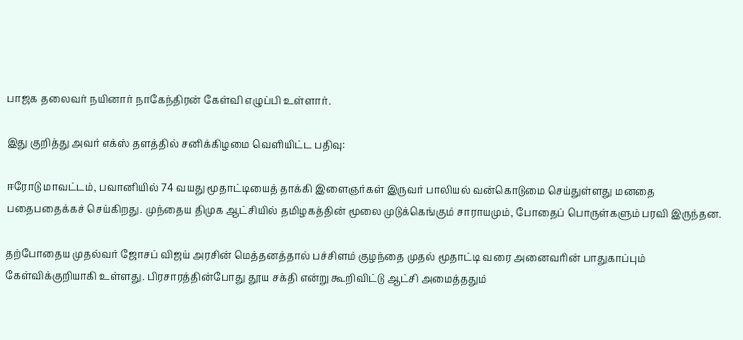பாஜக தலைவர் நயினார் நாகேந்திரன் கேள்வி எழுப்பி உள்ளார்.

இது குறித்து அவர் எக்ஸ் தளத்தில் சனிக்கிழமை வெளியிட்ட பதிவு:

ஈரோடு மாவட்டம், பவானியில் 74 வயது மூதாட்டியைத் தாக்கி இளைஞர்கள் இருவர் பாலியல் வன்கொடுமை செய்துள்ளது மனதை பதைபதைக்கச் செய்கிறது. முந்தைய திமுக ஆட்சியில் தமிழகத்தின் மூலை முடுக்கெங்கும் சாராயமும், போதைப் பொருள்களும் பரவி இருந்தன.

தற்போதைய முதல்வர் ஜோசப் விஜய் அரசின் மெத்தனத்தால் பச்சிளம் குழந்தை முதல் மூதாட்டி வரை அனைவரின் பாதுகாப்பும் கேள்விக்குறியாகி உள்ளது. பிரசாரத்தின்போது தூய சக்தி என்று கூறிவிட்டு ஆட்சி அமைத்ததும்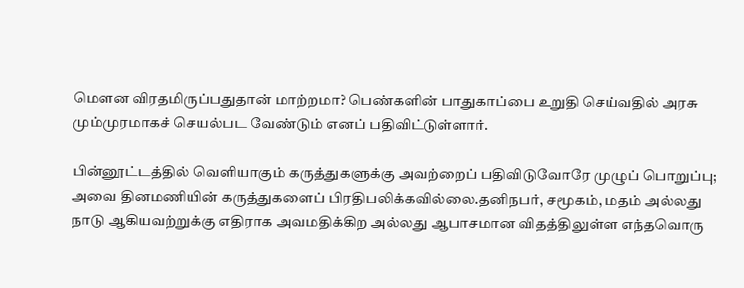மெளன விரதமிருப்பதுதான் மாற்றமா? பெண்களின் பாதுகாப்பை உறுதி செய்வதில் அரசு மும்முரமாகச் செயல்பட வேண்டும் எனப் பதிவிட்டுள்ளார்.

பின்னூட்டத்தில் வெளியாகும் கருத்துகளுக்கு அவற்றைப் பதிவிடுவோரே முழுப் பொறுப்பு; அவை தினமணியின் கருத்துகளைப் பிரதிபலிக்கவில்லை.தனிநபர், சமூகம், மதம் அல்லது நாடு ஆகியவற்றுக்கு எதிராக அவமதிக்கிற அல்லது ஆபாசமான விதத்திலுள்ள எந்தவொரு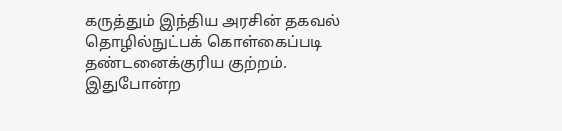கருத்தும் இந்திய அரசின் தகவல் தொழில்நுட்பக் கொள்கைப்படி தண்டனைக்குரிய குற்றம். இதுபோன்ற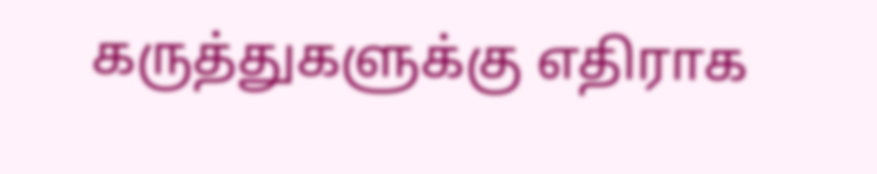கருத்துகளுக்கு எதிராக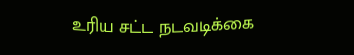உரிய சட்ட நடவடிக்கை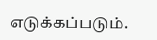எடுக்கப்படும்.